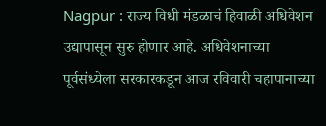Nagpur : राज्य विधी मंडळाचं हिवाळी अधिवेशन उद्यापासून सुरु होणार आहे. अधिवेशनाच्या पूर्वसंध्येला सरकारकडून आज रविवारी चहापानाच्या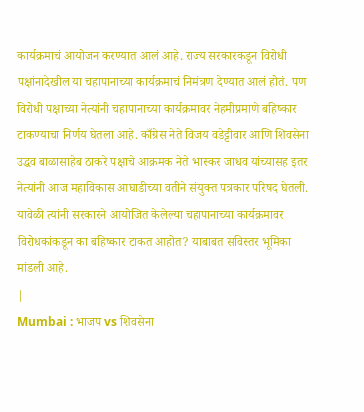कार्यक्रमाचं आयोजन करण्यात आलं आहे. राज्य सरकारकडून विरोधी पक्षांनादेखील या चहापानाच्या कार्यक्रमाचं निमंत्रण देण्यात आलं होतं. पण विरोधी पक्षाच्या नेत्यांनी चहापानाच्या कार्यक्रमावर नेहमीप्रमाणे बहिष्कार टाकण्याचा निर्णय घेतला आहे. काँग्रेस नेते विजय वडेट्टीवार आणि शिवसेना उद्धव बाळासाहेब ठाकरे पक्षाचे आक्रमक नेते भास्कर जाधव यांच्यासह इतर नेत्यांनी आज महाविकास आघाडीच्या वतीने संयुक्त पत्रकार परिषद घेतली. यावेळी त्यांनी सरकारने आयोजित केलेल्या चहापानाच्या कार्यक्रमावर विरोधकांकडून का बहिष्कार टाकत आहोत? याबाबत सविस्तर भूमिका मांडली आहे.
|
Mumbai : भाजप vs शिवसेना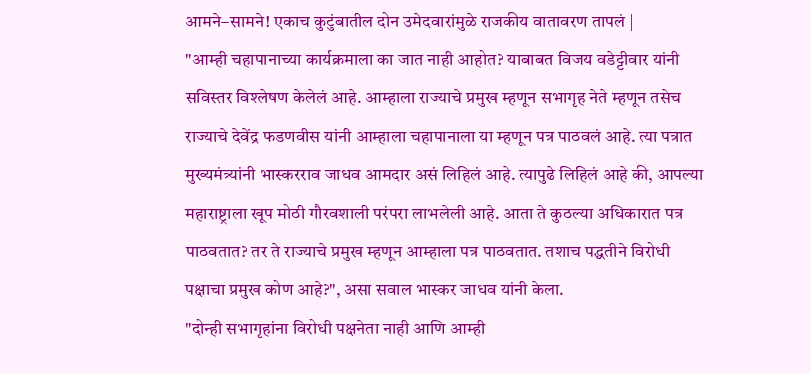आमने–सामने! एकाच कुटुंबातील दोन उमेदवारांमुळे राजकीय वातावरण तापलं |
"आम्ही चहापानाच्या कार्यक्रमाला का जात नाही आहोत? याबाबत विजय वडेट्टीवार यांनी सविस्तर विश्लेषण केलेलं आहे. आम्हाला राज्याचे प्रमुख म्हणून सभागृह नेते म्हणून तसेच राज्याचे देवेंद्र फडणवीस यांनी आम्हाला चहापानाला या म्हणून पत्र पाठवलं आहे. त्या पत्रात मुख्यमंत्र्यांनी भास्करराव जाधव आमदार असं लिहिलं आहे. त्यापुढे लिहिलं आहे की, आपल्या महाराष्ट्राला खूप मोठी गौरवशाली परंपरा लाभलेली आहे. आता ते कुठल्या अधिकारात पत्र पाठवतात? तर ते राज्याचे प्रमुख म्हणून आम्हाला पत्र पाठवतात. तशाच पद्धतीने विरोधी पक्षाचा प्रमुख कोण आहे?", असा सवाल भास्कर जाधव यांनी केला.
"दोन्ही सभागृहांना विरोधी पक्षनेता नाही आणि आम्ही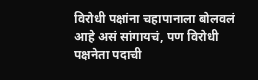विरोधी पक्षांना चहापानाला बोलवलं आहे असं सांगायचं, पण विरोधी पक्षनेता पदाची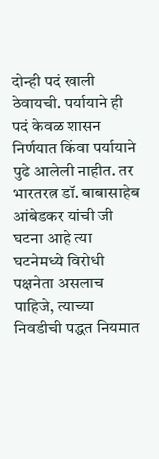दोन्ही पदं खाली ठेवायची. पर्यायाने ही पदं केवळ शासन निर्णयात किंवा पर्यायाने पुढे आलेली नाहीत. तर भारतरत्न डॉ. बाबासाहेब आंबेडकर यांची जी घटना आहे त्या घटनेमध्ये विरोधी पक्षनेता असलाच पाहिजे, त्याच्या निवडीची पद्धत नियमात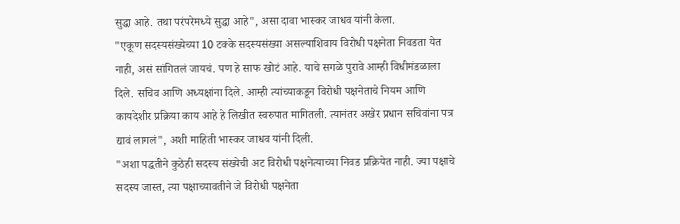सुद्धा आहे. तथा परंपरेमध्ये सुद्धा आहे", असा दावा भास्कर जाधव यांनी केला.
"एकूण सदस्यसंख्येच्या 10 टक्के सदस्यसंख्या असल्याशिवाय विरोधी पक्षनेता निवडता येत नाही, असं सांगितलं जायचं. पण हे साफ खोटं आहे. याचे सगळे पुरावे आम्ही विधीमंडळाला दिले. सचिव आणि अध्यक्षांना दिले. आम्ही त्यांच्याकडून विरोधी पक्षनेताचे नियम आणि कायदेशीर प्रक्रिया काय आहे हे लिखीत स्वरुपात मागितली. त्यानंतर अखेर प्रधान सचिवांना पत्र द्यावं लागलं", अशी माहिती भास्कर जाधव यांनी दिली.
"अशा पद्धतीने कुठेही सदस्य संख्येची अट विरोधी पक्षनेत्याच्या निवड प्रक्रियेत नाही. ज्या पक्षाचे सदस्य जास्त, त्या पक्षाच्यावतीने जे विरोधी पक्षनेता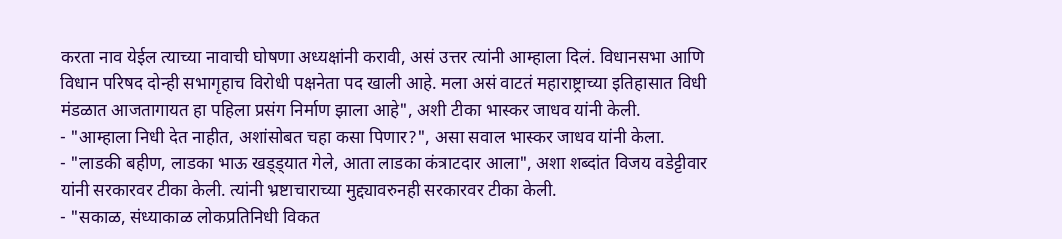करता नाव येईल त्याच्या नावाची घोषणा अध्यक्षांनी करावी, असं उत्तर त्यांनी आम्हाला दिलं. विधानसभा आणि विधान परिषद दोन्ही सभागृहाच विरोधी पक्षनेता पद खाली आहे. मला असं वाटतं महाराष्ट्राच्या इतिहासात विधी मंडळात आजतागायत हा पहिला प्रसंग निर्माण झाला आहे", अशी टीका भास्कर जाधव यांनी केली.
- "आम्हाला निधी देत नाहीत, अशांसोबत चहा कसा पिणार?", असा सवाल भास्कर जाधव यांनी केला.
- "लाडकी बहीण, लाडका भाऊ खड्ड्यात गेले, आता लाडका कंत्राटदार आला", अशा शब्दांत विजय वडेट्टीवार यांनी सरकारवर टीका केली. त्यांनी भ्रष्टाचाराच्या मुद्द्यावरुनही सरकारवर टीका केली.
- "सकाळ, संध्याकाळ लोकप्रतिनिधी विकत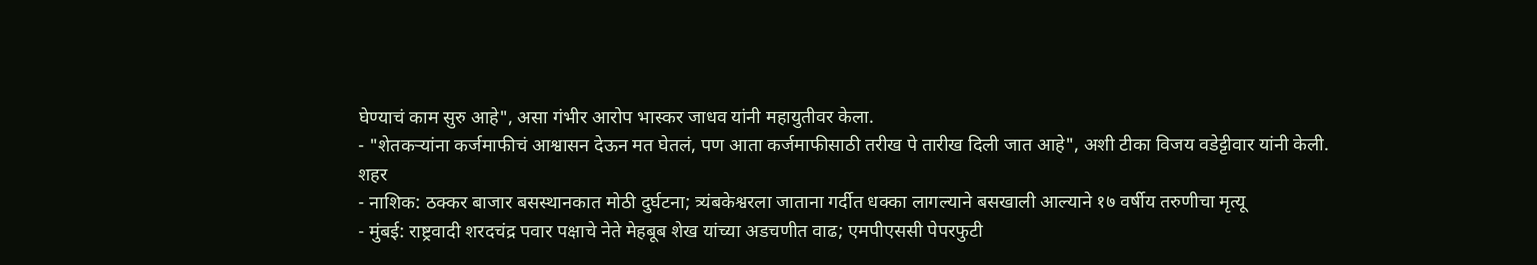घेण्याचं काम सुरु आहे", असा गंभीर आरोप भास्कर जाधव यांनी महायुतीवर केला.
- "शेतकऱ्यांना कर्जमाफीचं आश्वासन देऊन मत घेतलं, पण आता कर्जमाफीसाठी तरीख पे तारीख दिली जात आहे", अशी टीका विजय वडेट्टीवार यांनी केली.
शहर
- नाशिक: ठक्कर बाजार बसस्थानकात मोठी दुर्घटना; त्र्यंबकेश्वरला जाताना गर्दीत धक्का लागल्याने बसखाली आल्याने १७ वर्षीय तरुणीचा मृत्यू
- मुंबई: राष्ट्रवादी शरदचंद्र पवार पक्षाचे नेते मेहबूब शेख यांच्या अडचणीत वाढ; एमपीएससी पेपरफुटी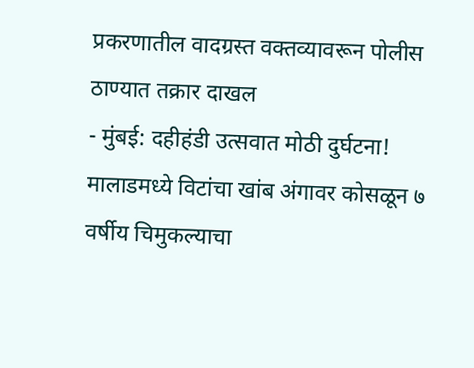प्रकरणातील वादग्रस्त वक्तव्यावरून पोलीस ठाण्यात तक्रार दाखल
- मुंबई: दहीहंडी उत्सवात मोठी दुर्घटना! मालाडमध्ये विटांचा खांब अंगावर कोसळून ७ वर्षीय चिमुकल्याचा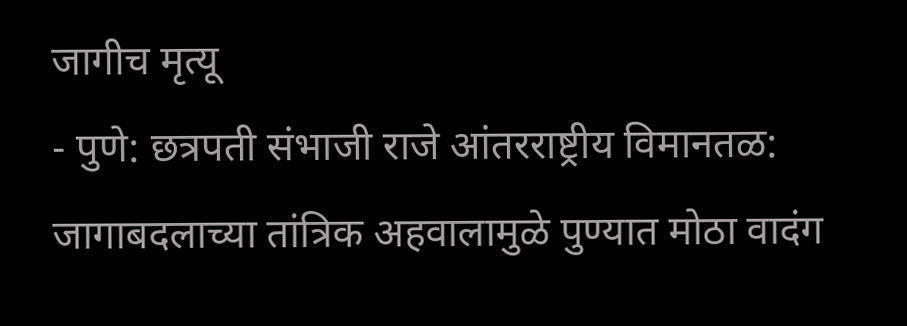जागीच मृत्यू
- पुणे: छत्रपती संभाजी राजे आंतरराष्ट्रीय विमानतळ: जागाबदलाच्या तांत्रिक अहवालामुळे पुण्यात मोठा वादंग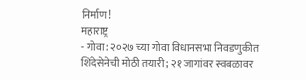निर्माण!
महाराष्ट्र
- गोवा: २०२७ च्या गोवा विधानसभा निवडणुकीत शिंदेसेनेची मोठी तयारी; २१ जागांवर स्वबळावर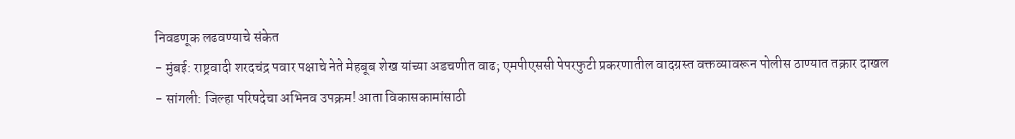निवडणूक लढवण्याचे संकेत
- मुंबई: राष्ट्रवादी शरदचंद्र पवार पक्षाचे नेते मेहबूब शेख यांच्या अडचणीत वाढ; एमपीएससी पेपरफुटी प्रकरणातील वादग्रस्त वक्तव्यावरून पोलीस ठाण्यात तक्रार दाखल
- सांगली: जिल्हा परिषदेचा अभिनव उपक्रम! आता विकासकामांसाठी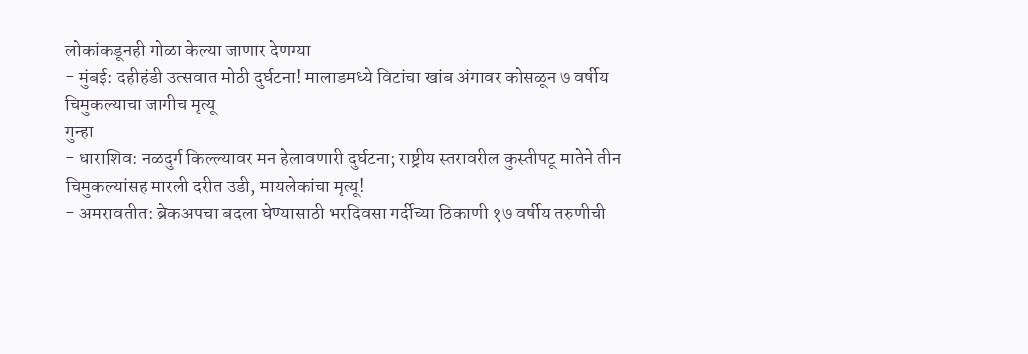लोकांकडूनही गोळा केल्या जाणार देणग्या
- मुंबई: दहीहंडी उत्सवात मोठी दुर्घटना! मालाडमध्ये विटांचा खांब अंगावर कोसळून ७ वर्षीय चिमुकल्याचा जागीच मृत्यू
गुन्हा
- धाराशिव: नळदुर्ग किल्ल्यावर मन हेलावणारी दुर्घटना; राष्ट्रीय स्तरावरील कुस्तीपटू मातेने तीन चिमुकल्यांसह मारली दरीत उडी, मायलेकांचा मृत्यू!
- अमरावतीत: ब्रेकअपचा बदला घेण्यासाठी भरदिवसा गर्दीच्या ठिकाणी १७ वर्षीय तरुणीची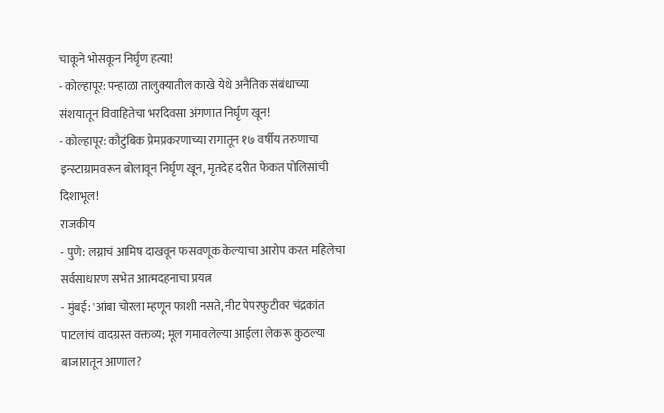चाकूने भोसकून निर्घृण हत्या!
- कोल्हापूर: पन्हाळा तालुक्यातील काखे येथे अनैतिक संबंधाच्या संशयातून विवाहितेचा भरदिवसा अंगणात निर्घृण खून!
- कोल्हापूर: कौटुंबिक प्रेमप्रकरणाच्या रागातून १७ वर्षीय तरुणाचा इन्स्टाग्रामवरून बोलावून निर्घृण खून, मृतदेह दरीत फेकत पोलिसांची दिशाभूल!
राजकीय
- पुणे: लग्नाचं आमिष दाखवून फसवणूक केल्याचा आरोप करत महिलेचा सर्वसाधारण सभेत आत्मदहनाचा प्रयत्न
- मुंबई: 'आंबा चोरला म्हणून फाशी नसते, नीट पेपरफुटीवर चंद्रकांत पाटलांचं वादग्रस्त वक्तव्य; मूल गमावलेल्या आईला लेकरू कुठल्या बाजारातून आणाल?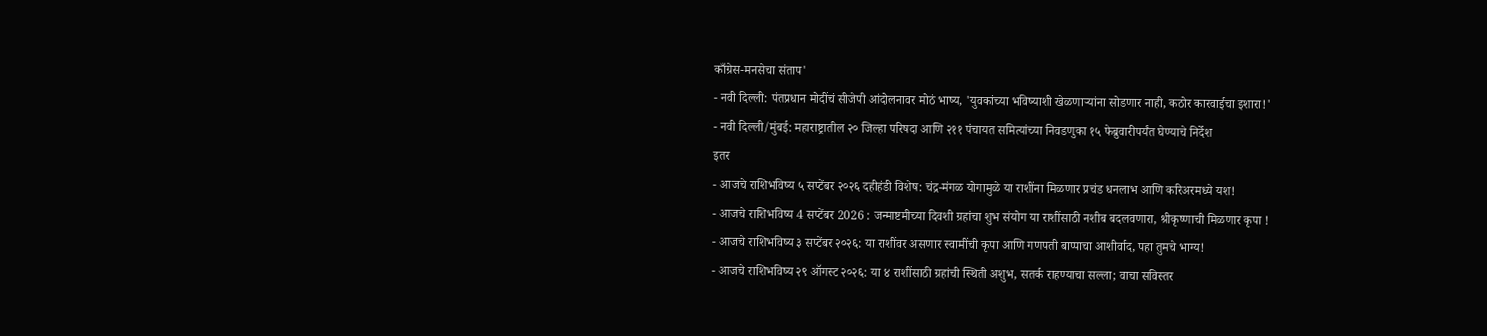काँग्रेस-मनसेचा संताप'
- नवी दिल्ली: पंतप्रधान मोदींचं सीजेपी आंदोलनावर मोठं भाष्य, 'युवकांच्या भविष्याशी खेळणाऱ्यांना सोडणार नाही, कठोर कारवाईचा इशारा!'
- नवी दिल्ली/मुंबई: महाराष्ट्रातील २० जिल्हा परिषदा आणि २११ पंचायत समित्यांच्या निवडणुका १५ फेब्रुवारीपर्यंत घेण्याचे निर्देश
इतर
- आजचे राशिभविष्य ५ सप्टेंबर २०२६ दहीहंडी विशेष: चंद्र-मंगळ योगामुळे या राशींना मिळणार प्रचंड धनलाभ आणि करिअरमध्ये यश!
- आजचे राशिभविष्य 4 सप्टेंबर 2026 : जन्माष्टमीच्या दिवशी ग्रहांचा शुभ संयोग या राशींसाठी नशीब बदलवणारा, श्रीकृष्णाची मिळणार कृपा !
- आजचे राशिभविष्य ३ सप्टेंबर २०२६: या राशींवर असणार स्वामींची कृपा आणि गणपती बाप्पाचा आशीर्वाद, पहा तुमचे भाग्य!
- आजचे राशिभविष्य २९ ऑगस्ट २०२६: या ४ राशींसाठी ग्रहांची स्थिती अशुभ, सतर्क राहण्याचा सल्ला; वाचा सविस्तर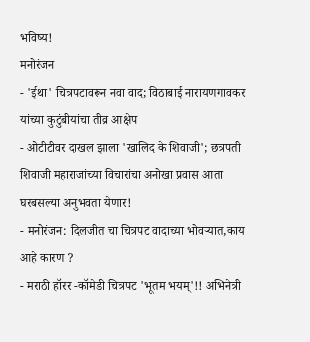भविष्य!
मनोरंजन
- 'ईथा' चित्रपटावरून नवा वाद; विठाबाई नारायणगावकर यांच्या कुटुंबीयांचा तीव्र आक्षेप
- ओटीटीवर दाखल झाला 'खालिद के शिवाजी'; छत्रपती शिवाजी महाराजांच्या विचारांचा अनोखा प्रवास आता घरबसल्या अनुभवता येणार!
- मनोरंजन: दिलजीत चा चित्रपट वादाच्या भोवऱ्यात,काय आहे कारण ?
- मराठी हॉरर -कॉमेडी चित्रपट 'भूतम भयम्'!! अभिनेत्री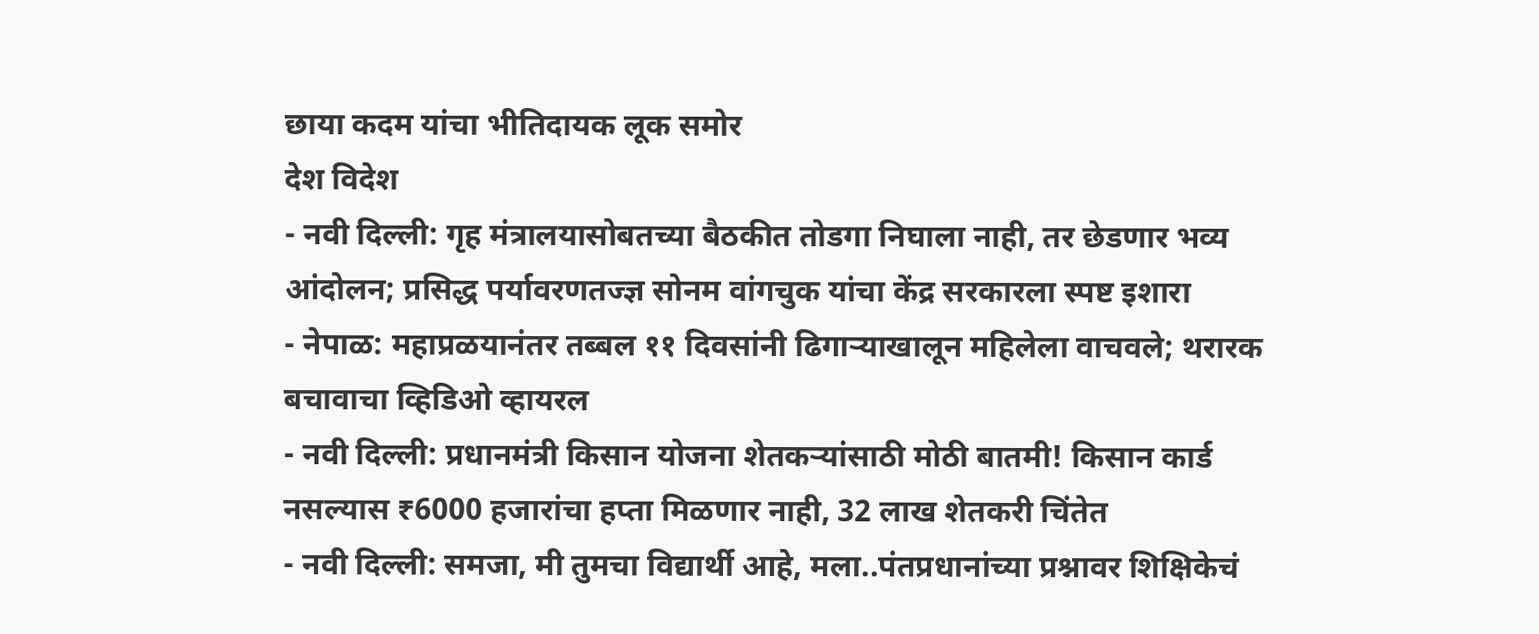छाया कदम यांचा भीतिदायक लूक समोर
देश विदेश
- नवी दिल्ली: गृह मंत्रालयासोबतच्या बैठकीत तोडगा निघाला नाही, तर छेडणार भव्य आंदोलन; प्रसिद्ध पर्यावरणतज्ज्ञ सोनम वांगचुक यांचा केंद्र सरकारला स्पष्ट इशारा
- नेपाळ: महाप्रळयानंतर तब्बल ११ दिवसांनी ढिगाऱ्याखालून महिलेला वाचवले; थरारक बचावाचा व्हिडिओ व्हायरल
- नवी दिल्ली: प्रधानमंत्री किसान योजना शेतकऱ्यांसाठी मोठी बातमी! किसान कार्ड नसल्यास ₹6000 हजारांचा हप्ता मिळणार नाही, 32 लाख शेतकरी चिंतेत
- नवी दिल्ली: समजा, मी तुमचा विद्यार्थी आहे, मला..पंतप्रधानांच्या प्रश्नावर शिक्षिकेचं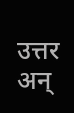उत्तर अन्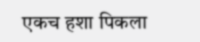एकच हशा पिकला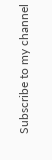Subscribe to my channel